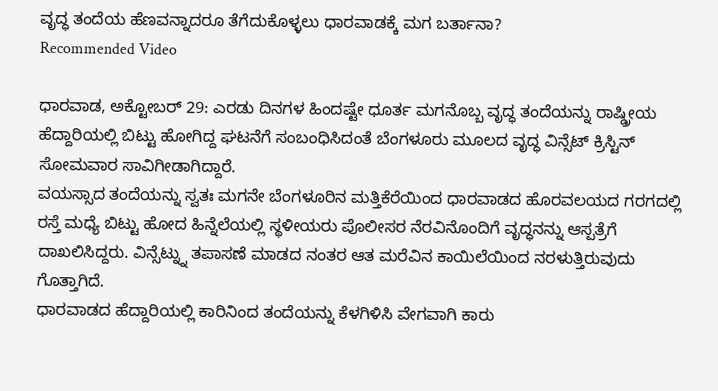ವೃದ್ಧ ತಂದೆಯ ಹೆಣವನ್ನಾದರೂ ತೆಗೆದುಕೊಳ್ಳಲು ಧಾರವಾಡಕ್ಕೆ ಮಗ ಬರ್ತಾನಾ?
Recommended Video

ಧಾರವಾಡ, ಅಕ್ಟೋಬರ್ 29: ಎರಡು ದಿನಗಳ ಹಿಂದಷ್ಟೇ ಧೂರ್ತ ಮಗನೊಬ್ಬ ವೃದ್ಧ ತಂದೆಯನ್ನು ರಾಷ್ಡ್ರೀಯ ಹೆದ್ದಾರಿಯಲ್ಲಿ ಬಿಟ್ಟು ಹೋಗಿದ್ದ ಘಟನೆಗೆ ಸಂಬಂಧಿಸಿದಂತೆ ಬೆಂಗಳೂರು ಮೂಲದ ವೃದ್ಧ ವಿನ್ಸೆಟ್ ಕ್ರಿಸ್ಟಿನ್ ಸೋಮವಾರ ಸಾವಿಗೀಡಾಗಿದ್ದಾರೆ.
ವಯಸ್ಸಾದ ತಂದೆಯನ್ನು ಸ್ವತಃ ಮಗನೇ ಬೆಂಗಳೂರಿನ ಮತ್ತಿಕೆರೆಯಿಂದ ಧಾರವಾಡದ ಹೊರವಲಯದ ಗರಗದಲ್ಲಿ ರಸ್ತೆ ಮಧ್ಯೆ ಬಿಟ್ಟು ಹೋದ ಹಿನ್ನೆಲೆಯಲ್ಲಿ ಸ್ಥಳೀಯರು ಪೊಲೀಸರ ನೆರವಿನೊಂದಿಗೆ ವೃದ್ಧನನ್ನು ಆಸ್ಪತ್ರೆಗೆ ದಾಖಲಿಸಿದ್ದರು. ವಿನ್ಸೆಟ್ನ್ನು ತಪಾಸಣೆ ಮಾಡದ ನಂತರ ಆತ ಮರೆವಿನ ಕಾಯಿಲೆಯಿಂದ ನರಳುತ್ತಿರುವುದು ಗೊತ್ತಾಗಿದೆ.
ಧಾರವಾಡದ ಹೆದ್ದಾರಿಯಲ್ಲಿ ಕಾರಿನಿಂದ ತಂದೆಯನ್ನು ಕೆಳಗಿಳಿಸಿ ವೇಗವಾಗಿ ಕಾರು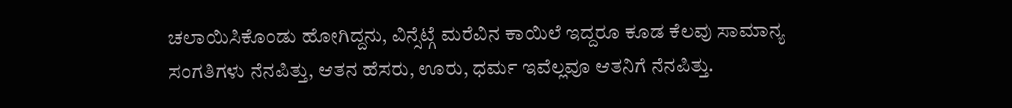ಚಲಾಯಿಸಿಕೊಂಡು ಹೋಗಿದ್ದನು, ವಿನ್ಸೆಟ್ಗೆ ಮರೆವಿನ ಕಾಯಿಲೆ ಇದ್ದರೂ ಕೂಡ ಕೆಲವು ಸಾಮಾನ್ಯ ಸಂಗತಿಗಳು ನೆನಪಿತ್ತು, ಆತನ ಹೆಸರು, ಊರು, ಧರ್ಮ ಇವೆಲ್ಲವೂ ಆತನಿಗೆ ನೆನಪಿತ್ತು.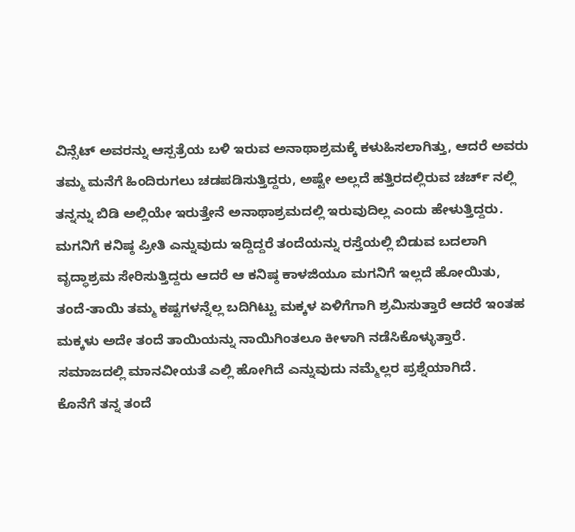ವಿನ್ಸೆಟ್ ಅವರನ್ನು ಆಸ್ಪತ್ರೆಯ ಬಳಿ ಇರುವ ಅನಾಥಾಶ್ರಮಕ್ಕೆ ಕಳುಹಿಸಲಾಗಿತ್ತು, ಆದರೆ ಅವರು ತಮ್ಮ ಮನೆಗೆ ಹಿಂದಿರುಗಲು ಚಡಪಡಿಸುತ್ತಿದ್ದರು, ಅಷ್ಟೇ ಅಲ್ಲದೆ ಹತ್ತಿರದಲ್ಲಿರುವ ಚರ್ಚ್ ನಲ್ಲಿ ತನ್ನನ್ನು ಬಿಡಿ ಅಲ್ಲಿಯೇ ಇರುತ್ತೇನೆ ಅನಾಥಾಶ್ರಮದಲ್ಲಿ ಇರುವುದಿಲ್ಲ ಎಂದು ಹೇಳುತ್ತಿದ್ದರು.
ಮಗನಿಗೆ ಕನಿಷ್ಠ ಪ್ರೀತಿ ಎನ್ನುವುದು ಇದ್ದಿದ್ದರೆ ತಂದೆಯನ್ನು ರಸ್ತೆಯಲ್ಲಿ ಬಿಡುವ ಬದಲಾಗಿ ವೃದ್ಧಾಶ್ರಮ ಸೇರಿಸುತ್ತಿದ್ದರು ಆದರೆ ಆ ಕನಿಷ್ಠ ಕಾಳಜಿಯೂ ಮಗನಿಗೆ ಇಲ್ಲದೆ ಹೋಯಿತು, ತಂದೆ-ತಾಯಿ ತಮ್ಮ ಕಷ್ಟಗಳನ್ನೆಲ್ಲ ಬದಿಗಿಟ್ಟು ಮಕ್ಕಳ ಏಳಿಗೆಗಾಗಿ ಶ್ರಮಿಸುತ್ತಾರೆ ಆದರೆ ಇಂತಹ ಮಕ್ಕಳು ಅದೇ ತಂದೆ ತಾಯಿಯನ್ನು ನಾಯಿಗಿಂತಲೂ ಕೀಳಾಗಿ ನಡೆಸಿಕೊಳ್ಳುತ್ತಾರೆ. ಸಮಾಜದಲ್ಲಿ ಮಾನವೀಯತೆ ಎಲ್ಲಿ ಹೋಗಿದೆ ಎನ್ನುವುದು ನಮ್ಮೆಲ್ಲರ ಪ್ರಶ್ನೆಯಾಗಿದೆ.
ಕೊನೆಗೆ ತನ್ನ ತಂದೆ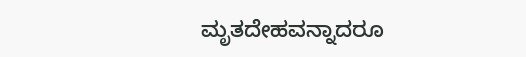ಮೃತದೇಹವನ್ನಾದರೂ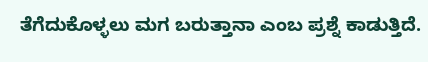ತೆಗೆದುಕೊಳ್ಳಲು ಮಗ ಬರುತ್ತಾನಾ ಎಂಬ ಪ್ರಶ್ನೆ ಕಾಡುತ್ತಿದೆ.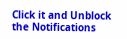Click it and Unblock the Notifications